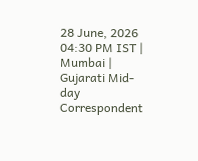28 June, 2026 04:30 PM IST | Mumbai | Gujarati Mid-day Correspondent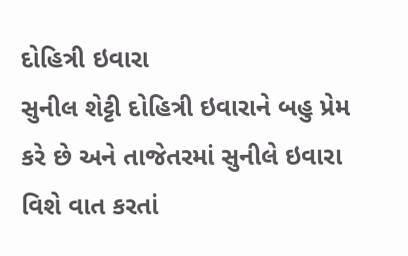દોહિત્રી ઇવારા
સુનીલ શેટ્ટી દોહિત્રી ઇવારાને બહુ પ્રેમ કરે છે અને તાજેતરમાં સુનીલે ઇવારા વિશે વાત કરતાં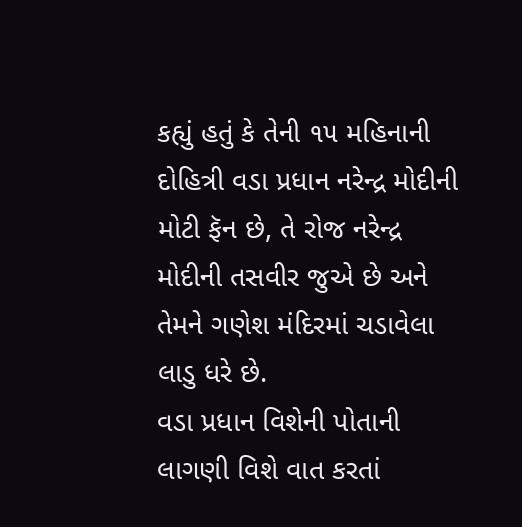કહ્યું હતું કે તેની ૧૫ મહિનાની દોહિત્રી વડા પ્રધાન નરેન્દ્ર મોદીની મોટી ફૅન છે, તે રોજ નરેન્દ્ર મોદીની તસવીર જુએ છે અને તેમને ગણેશ મંદિરમાં ચડાવેલા લાડુ ધરે છે.
વડા પ્રધાન વિશેની પોતાની લાગણી વિશે વાત કરતાં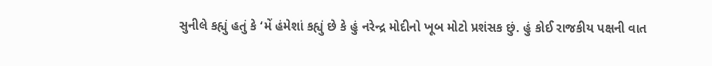સુનીલે કહ્યું હતું કે ‘મેં હંમેશાં કહ્યું છે કે હું નરેન્દ્ર મોદીનો ખૂબ મોટો પ્રશંસક છું. હું કોઈ રાજકીય પક્ષની વાત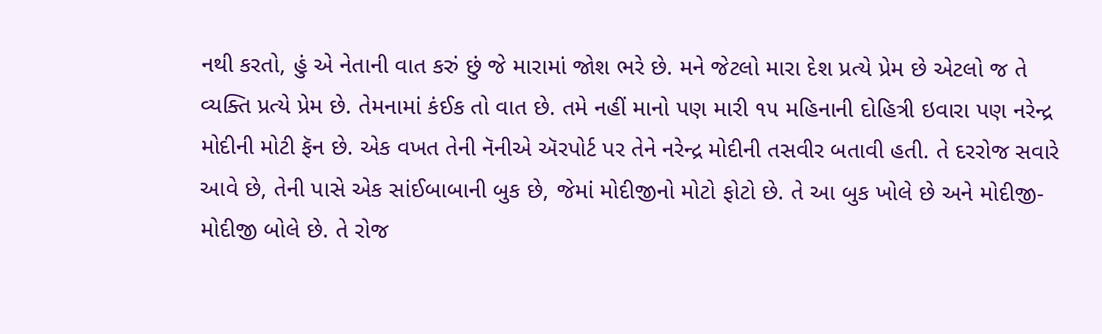નથી કરતો, હું એ નેતાની વાત કરું છું જે મારામાં જોશ ભરે છે. મને જેટલો મારા દેશ પ્રત્યે પ્રેમ છે એટલો જ તે વ્યક્તિ પ્રત્યે પ્રેમ છે. તેમનામાં કંઈક તો વાત છે. તમે નહીં માનો પણ મારી ૧૫ મહિનાની દોહિત્રી ઇવારા પણ નરેન્દ્ર મોદીની મોટી ફૅન છે. એક વખત તેની નૅનીએ ઍરપોર્ટ પર તેને નરેન્દ્ર મોદીની તસવીર બતાવી હતી. તે દરરોજ સવારે આવે છે, તેની પાસે એક સાંઈબાબાની બુક છે, જેમાં મોદીજીનો મોટો ફોટો છે. તે આ બુક ખોલે છે અને મોદીજી-મોદીજી બોલે છે. તે રોજ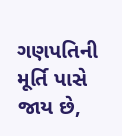ગણપતિની મૂર્તિ પાસે જાય છે,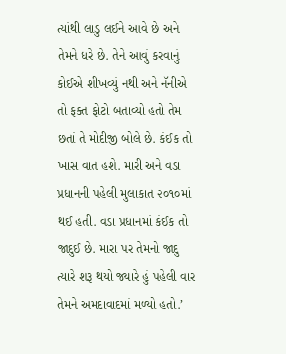ત્યાંથી લાડુ લઈને આવે છે અને તેમને ધરે છે. તેને આવું કરવાનું કોઈએ શીખવ્યું નથી અને નૅનીએ તો ફક્ત ફોટો બતાવ્યો હતો તેમ છતાં તે મોદીજી બોલે છે. કંઈક તો ખાસ વાત હશે. મારી અને વડા પ્રધાનની પહેલી મુલાકાત ૨૦૧૦માં થઈ હતી. વડા પ્રધાનમાં કંઈક તો જાદુઈ છે. મારા પર તેમનો જાદુ ત્યારે શરૂ થયો જ્યારે હું પહેલી વાર તેમને અમદાવાદમાં મળ્યો હતો.’